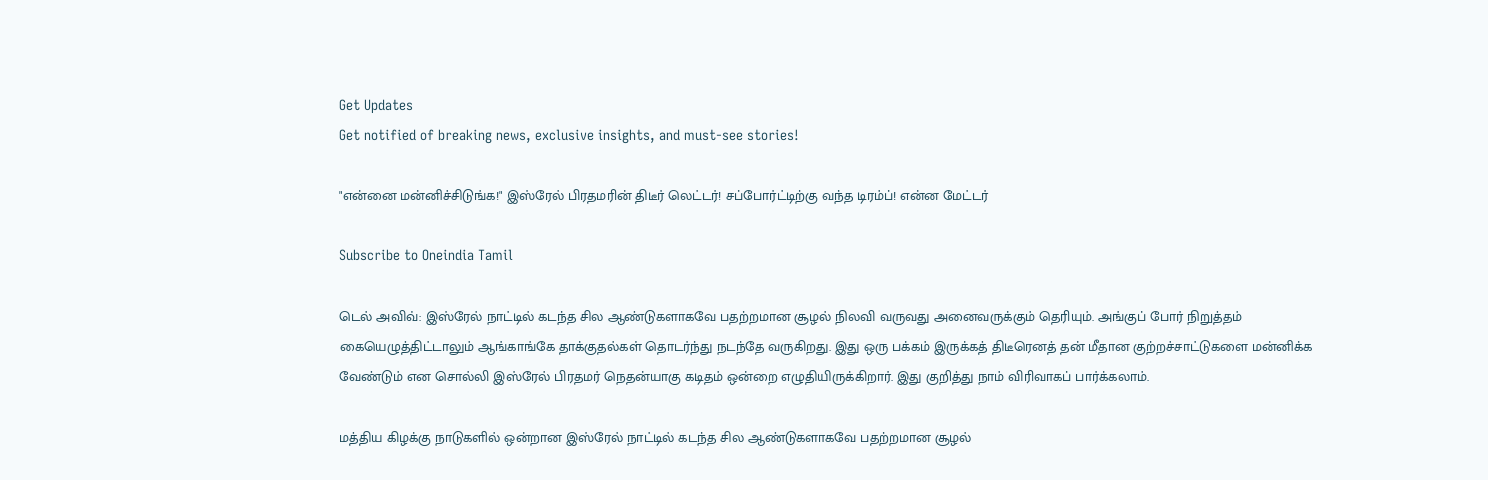Get Updates
Get notified of breaking news, exclusive insights, and must-see stories!

"என்னை மன்னிச்சிடுங்க!" இஸ்ரேல் பிரதமரின் திடீர் லெட்டர்! சப்போர்ட்டிற்கு வந்த டிரம்ப்! என்ன மேட்டர்

Subscribe to Oneindia Tamil

டெல் அவிவ்: இஸ்ரேல் நாட்டில் கடந்த சில ஆண்டுகளாகவே பதற்றமான சூழல் நிலவி வருவது அனைவருக்கும் தெரியும். அங்குப் போர் நிறுத்தம் கையெழுத்திட்டாலும் ஆங்காங்கே தாக்குதல்கள் தொடர்ந்து நடந்தே வருகிறது. இது ஒரு பக்கம் இருக்கத் திடீரெனத் தன் மீதான குற்றச்சாட்டுகளை மன்னிக்க வேண்டும் என சொல்லி இஸ்ரேல் பிரதமர் நெதன்யாகு கடிதம் ஒன்றை எழுதியிருக்கிறார். இது குறித்து நாம் விரிவாகப் பார்க்கலாம்.

மத்திய கிழக்கு நாடுகளில் ஒன்றான இஸ்ரேல் நாட்டில் கடந்த சில ஆண்டுகளாகவே பதற்றமான சூழல்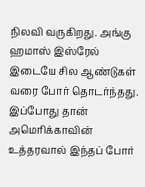நிலவி வருகிறது. அங்கு ஹமாஸ் இஸ்ரேல் இடையே சில ஆண்டுகள் வரை போர் தொடர்ந்தது. இப்போது தான் அமெரிக்காவின் உத்தரவால் இந்தப் போர்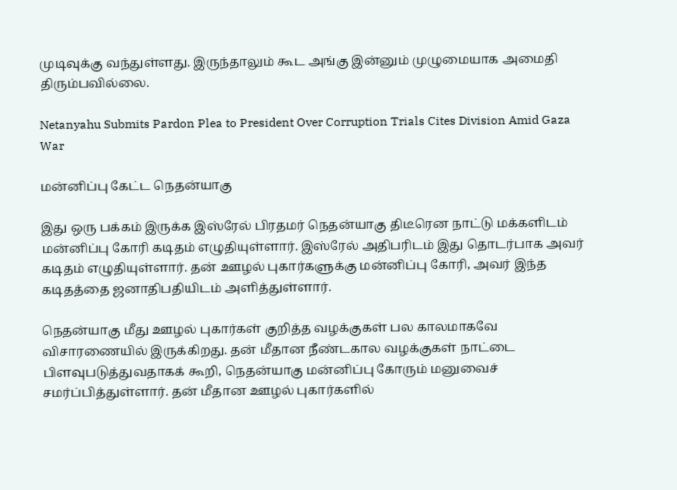முடிவுக்கு வந்துள்ளது. இருந்தாலும் கூட அங்கு இன்னும் முழுமையாக அமைதி திரும்பவில்லை.

Netanyahu Submits Pardon Plea to President Over Corruption Trials Cites Division Amid Gaza War

மன்னிப்பு கேட்ட நெதன்யாகு

இது ஒரு பக்கம் இருக்க இஸ்ரேல் பிரதமர் நெதன்யாகு திடீரென நாட்டு மக்களிடம் மன்னிப்பு கோரி கடிதம் எழுதியுள்ளார். இஸ்ரேல் அதிபரிடம் இது தொடர்பாக அவர் கடிதம் எழுதியுள்ளார். தன் ஊழல் புகார்களுக்கு மன்னிப்பு கோரி, அவர் இந்த கடிதத்தை ஜனாதிபதியிடம் அளித்துள்ளார்.

நெதன்யாகு மீது ஊழல் புகார்கள் குறித்த வழக்குகள் பல காலமாகவே விசாரணையில் இருக்கிறது. தன் மீதான நீண்டகால வழக்குகள் நாட்டை பிளவுபடுத்துவதாகக் கூறி, நெதன்யாகு மன்னிப்பு கோரும் மனுவைச் சமர்ப்பித்துள்ளார். தன் மீதான ஊழல் புகார்களில்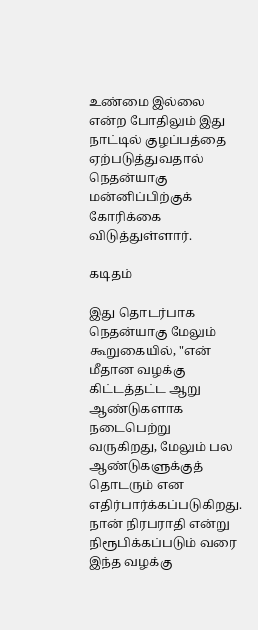உண்மை இல்லை என்ற போதிலும் இது நாட்டில் குழப்பத்தை ஏற்படுத்துவதால் நெதன்யாகு மன்னிப்பிற்குக் கோரிக்கை விடுத்துள்ளார்.

கடிதம்

இது தொடர்பாக நெதன்யாகு மேலும் கூறுகையில், "என் மீதான வழக்கு கிட்டத்தட்ட ஆறு ஆண்டுகளாக நடைபெற்று வருகிறது, மேலும் பல ஆண்டுகளுக்குத் தொடரும் என எதிர்பார்க்கப்படுகிறது. நான் நிரபராதி என்று நிரூபிக்கப்படும் வரை இந்த வழக்கு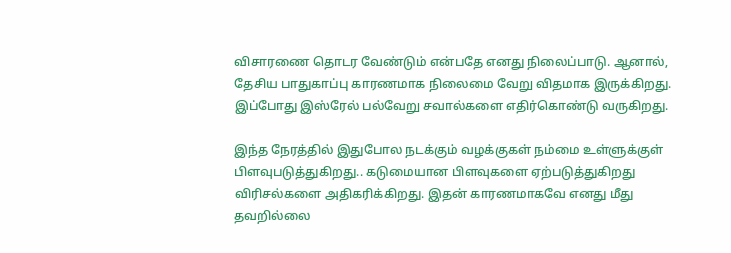விசாரணை தொடர வேண்டும் என்பதே எனது நிலைப்பாடு. ஆனால், தேசிய பாதுகாப்பு காரணமாக நிலைமை வேறு விதமாக இருக்கிறது. இப்போது இஸ்ரேல் பல்வேறு சவால்களை எதிர்கொண்டு வருகிறது.

இந்த நேரத்தில் இதுபோல நடக்கும் வழக்குகள் நம்மை உள்ளுக்குள் பிளவுபடுத்துகிறது.. கடுமையான பிளவுகளை ஏற்படுத்துகிறது விரிசல்களை அதிகரிக்கிறது. இதன் காரணமாகவே எனது மீது தவறில்லை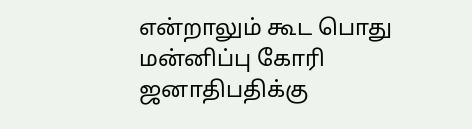என்றாலும் கூட பொது மன்னிப்பு கோரி ஜனாதிபதிக்கு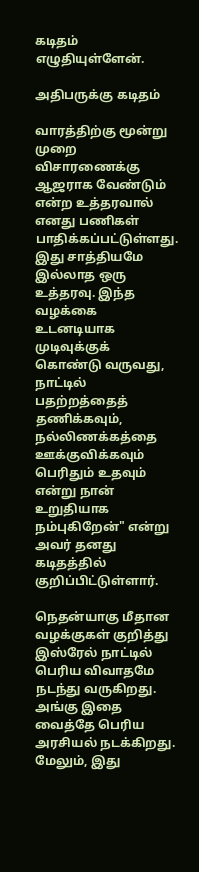கடிதம் எழுதியுள்ளேன்.

அதிபருக்கு கடிதம்

வாரத்திற்கு மூன்று முறை விசாரணைக்கு ஆஜராக வேண்டும் என்ற உத்தரவால் எனது பணிகள் பாதிக்கப்பட்டுள்ளது. இது சாத்தியமே இல்லாத ஒரு உத்தரவு. இந்த வழக்கை உடனடியாக முடிவுக்குக் கொண்டு வருவது, நாட்டில் பதற்றத்தைத் தணிக்கவும், நல்லிணக்கத்தை ஊக்குவிக்கவும் பெரிதும் உதவும் என்று நான் உறுதியாக நம்புகிறேன்" என்று அவர் தனது கடிதத்தில் குறிப்பிட்டுள்ளார்.

நெதன்யாகு மீதான வழக்குகள் குறித்து இஸ்ரேல் நாட்டில் பெரிய விவாதமே நடந்து வருகிறது. அங்கு இதை வைத்தே பெரிய அரசியல் நடக்கிறது. மேலும், இது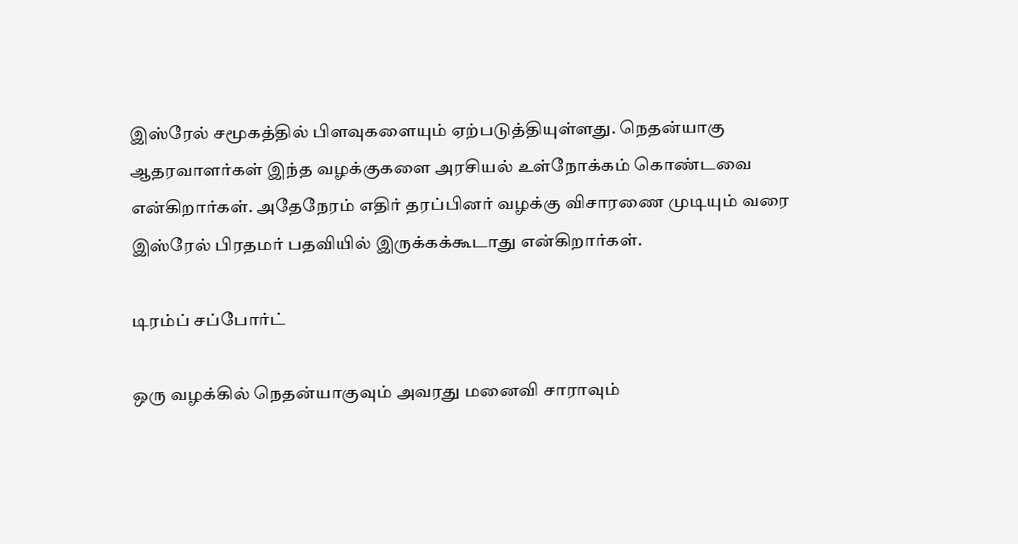இஸ்ரேல் சமூகத்தில் பிளவுகளையும் ஏற்படுத்தியுள்ளது. நெதன்யாகு ஆதரவாளர்கள் இந்த வழக்குகளை அரசியல் உள்நோக்கம் கொண்டவை என்கிறார்கள். அதேநேரம் எதிர் தரப்பினர் வழக்கு விசாரணை முடியும் வரை இஸ்ரேல் பிரதமர் பதவியில் இருக்கக்கூடாது என்கிறார்கள்.

டிரம்ப் சப்போர்ட்

ஒரு வழக்கில் நெதன்யாகுவும் அவரது மனைவி சாராவும்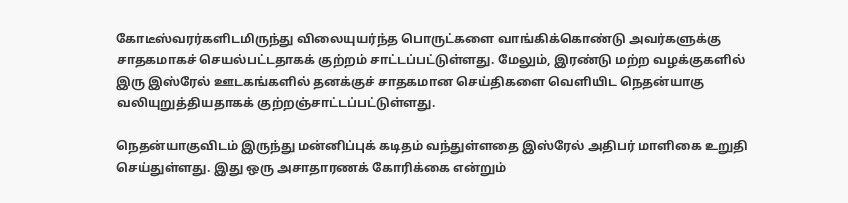கோடீஸ்வரர்களிடமிருந்து விலையுயர்ந்த பொருட்களை வாங்கிக்கொண்டு அவர்களுக்கு சாதகமாகச் செயல்பட்டதாகக் குற்றம் சாட்டப்பட்டுள்ளது. மேலும், இரண்டு மற்ற வழக்குகளில் இரு இஸ்ரேல் ஊடகங்களில் தனக்குச் சாதகமான செய்திகளை வெளியிட நெதன்யாகு வலியுறுத்தியதாகக் குற்றஞ்சாட்டப்பட்டுள்ளது.

நெதன்யாகுவிடம் இருந்து மன்னிப்புக் கடிதம் வந்துள்ளதை இஸ்ரேல் அதிபர் மாளிகை உறுதி செய்துள்ளது. இது ஒரு அசாதாரணக் கோரிக்கை என்றும்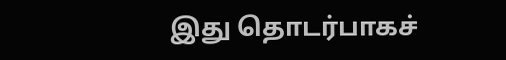இது தொடர்பாகச்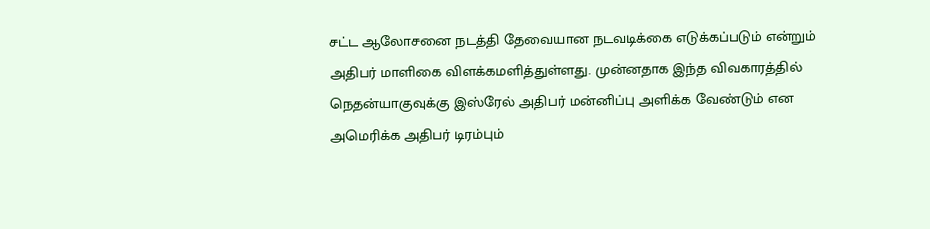சட்ட ஆலோசனை நடத்தி தேவையான நடவடிக்கை எடுக்கப்படும் என்றும் அதிபர் மாளிகை விளக்கமளித்துள்ளது. முன்னதாக இந்த விவகாரத்தில் நெதன்யாகுவுக்கு இஸ்ரேல் அதிபர் மன்னிப்பு அளிக்க வேண்டும் என அமெரிக்க அதிபர் டிரம்பும்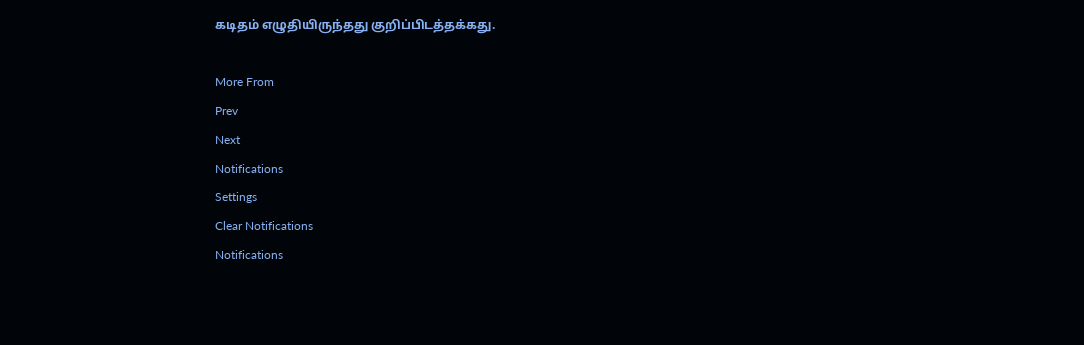கடிதம் எழுதியிருந்தது குறிப்பிடத்தக்கது.

More From
Prev
Next
Notifications
Settings
Clear Notifications
Notifications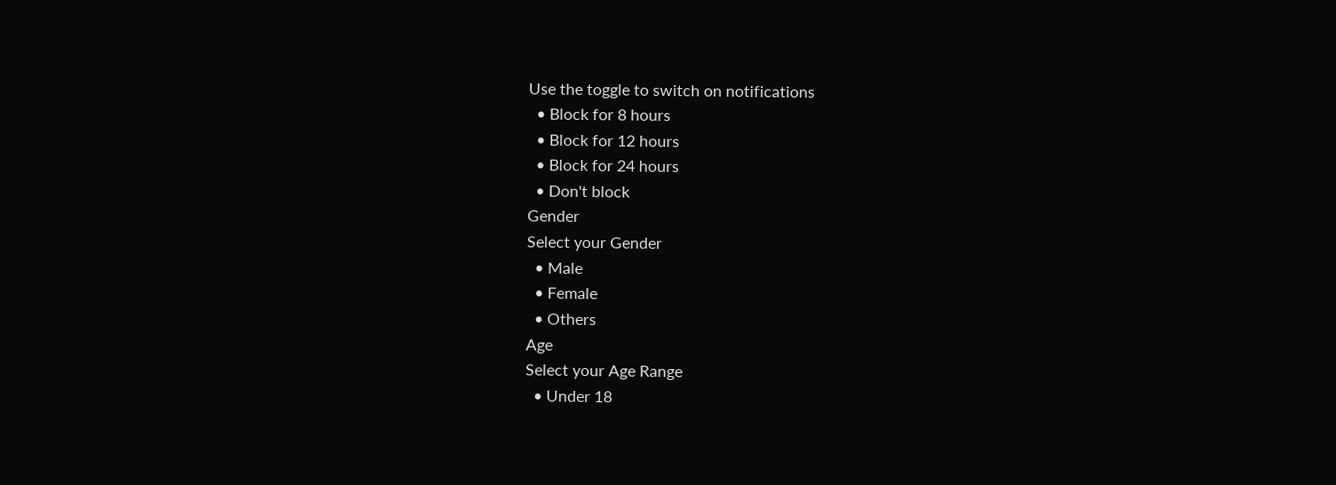Use the toggle to switch on notifications
  • Block for 8 hours
  • Block for 12 hours
  • Block for 24 hours
  • Don't block
Gender
Select your Gender
  • Male
  • Female
  • Others
Age
Select your Age Range
  • Under 18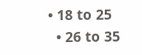• 18 to 25
  • 26 to 35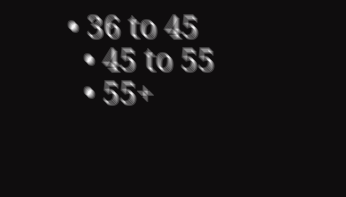• 36 to 45
  • 45 to 55
  • 55+